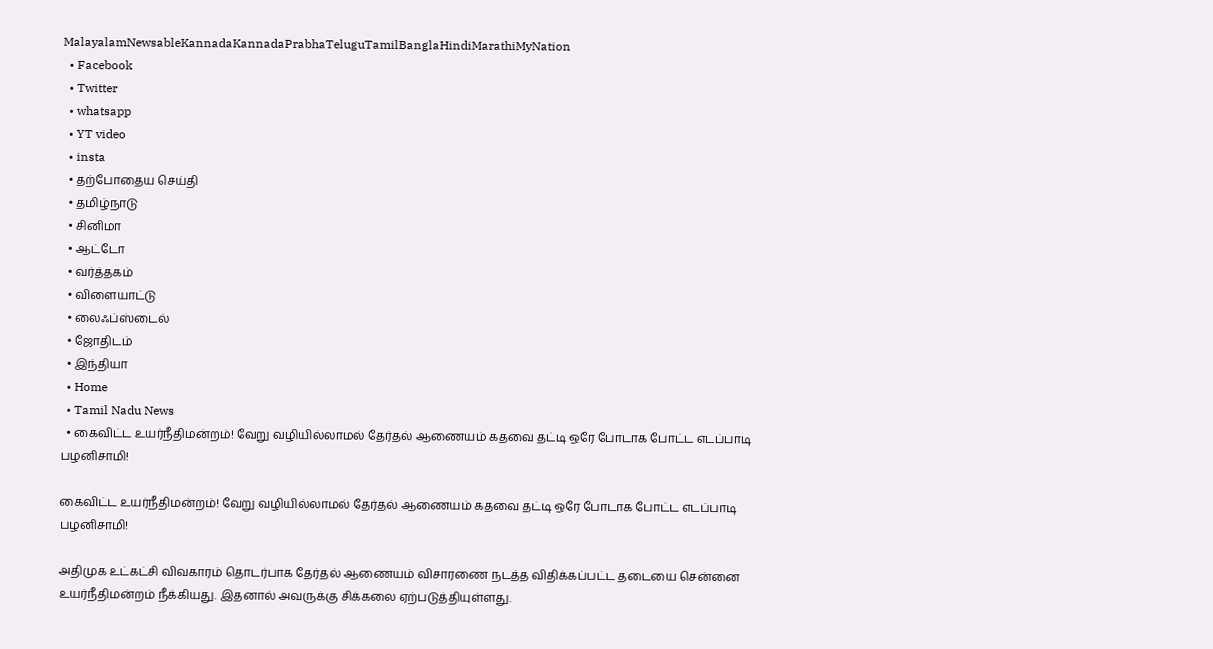MalayalamNewsableKannadaKannadaPrabhaTeluguTamilBanglaHindiMarathiMyNation
  • Facebook
  • Twitter
  • whatsapp
  • YT video
  • insta
  • தற்போதைய செய்தி
  • தமிழ்நாடு
  • சினிமா
  • ஆட்டோ
  • வர்த்தகம்
  • விளையாட்டு
  • லைஃப்ஸ்டைல்
  • ஜோதிடம்
  • இந்தியா
  • Home
  • Tamil Nadu News
  • கைவிட்ட உயர்நீதிமன்றம்! வேறு வழியில்லாமல் தேர்தல் ஆணையம் கதவை தட்டி ஒரே போடாக போட்ட எடப்பாடி பழனிசாமி!

கைவிட்ட உயர்நீதிமன்றம்! வேறு வழியில்லாமல் தேர்தல் ஆணையம் கதவை தட்டி ஒரே போடாக போட்ட எடப்பாடி பழனிசாமி!

அதிமுக உட்கட்சி விவகாரம் தொடர்பாக தேர்தல் ஆணையம் விசாரணை நடத்த விதிக்கப்பட்ட தடையை சென்னை உயர்நீதிமன்றம் நீக்கியது. இதனால் அவருக்கு சிக்கலை ஏற்படுத்தியுள்ளது.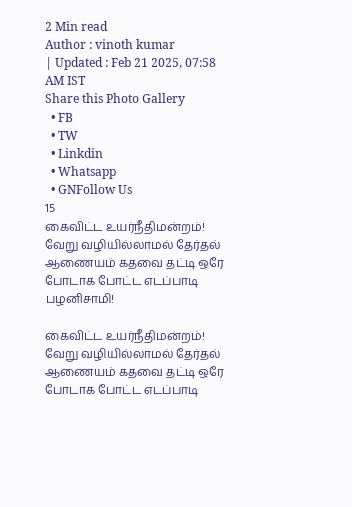2 Min read
Author : vinoth kumar
| Updated : Feb 21 2025, 07:58 AM IST
Share this Photo Gallery
  • FB
  • TW
  • Linkdin
  • Whatsapp
  • GNFollow Us
15
கைவிட்ட உயர்நீதிமன்றம்! வேறு வழியில்லாமல் தேர்தல் ஆணையம் கதவை தட்டி ஒரே போடாக போட்ட எடப்பாடி பழனிசாமி!

கைவிட்ட உயர்நீதிமன்றம்! வேறு வழியில்லாமல் தேர்தல் ஆணையம் கதவை தட்டி ஒரே போடாக போட்ட எடப்பாடி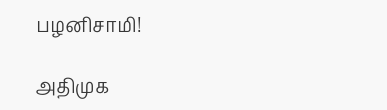பழனிசாமி!

அதிமுக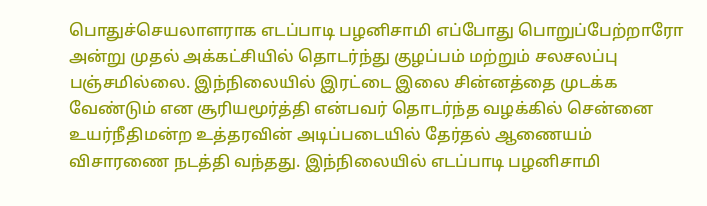பொதுச்செயலாளராக எடப்பாடி பழனிசாமி எப்போது பொறுப்பேற்றாரோ அன்று முதல் அக்கட்சியில் தொடர்ந்து குழப்பம் மற்றும் சலசலப்பு பஞ்சமில்லை. இந்நிலையில் இரட்டை இலை சின்னத்தை முடக்க வேண்டும் என சூரியமூர்த்தி என்பவர் தொடர்ந்த வழக்கில் சென்னை உயர்நீதிமன்ற உத்தரவின் அடிப்படையில் தேர்தல் ஆணையம் விசாரணை நடத்தி வந்தது. இந்நிலையில் எடப்பாடி பழனிசாமி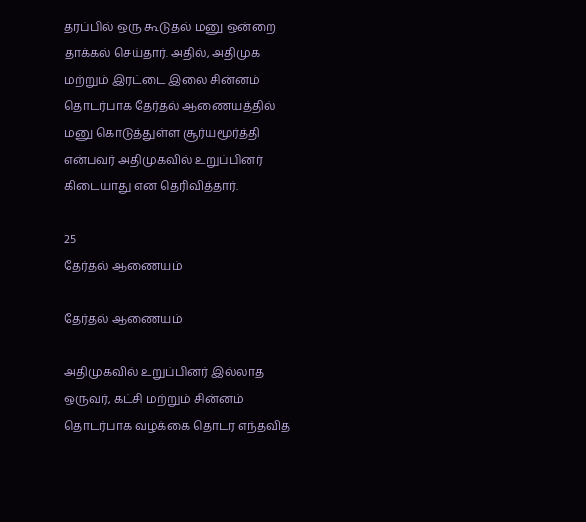தரப்பில் ஒரு கூடுதல் மனு ஒன்றை தாக்கல் செய்தார். அதில், அதிமுக மற்றும் இரட்டை இலை சின்னம் தொடர்பாக தேர்தல் ஆணையத்தில் மனு கொடுத்துள்ள சூர்யமூர்த்தி என்பவர் அதிமுகவில் உறுப்பினர் கிடையாது என தெரிவித்தார்.

25
தேர்தல் ஆணையம்

தேர்தல் ஆணையம்

அதிமுகவில் உறுப்பினர் இல்லாத ஒருவர், கட்சி மற்றும் சின்னம் தொடர்பாக வழக்கை தொடர எந்தவித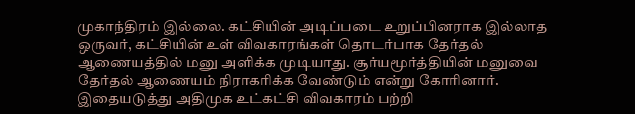முகாந்திரம் இல்லை. கட்சியின் அடிப்படை உறுப்பினராக இல்லாத ஒருவர், கட்சியின் உள் விவகாரங்கள் தொடர்பாக தேர்தல் ஆணையத்தில் மனு அளிக்க முடியாது. சூர்யமூர்த்தியின் மனுவை தேர்தல் ஆணையம் நிராகரிக்க வேண்டும் என்று கோரினார். இதையடுத்து அதிமுக உட்கட்சி விவகாரம் பற்றி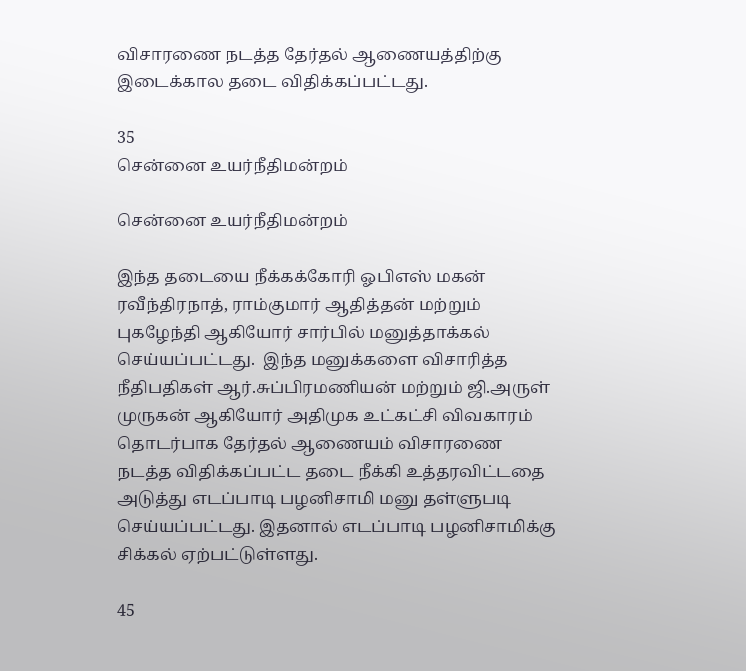விசாரணை நடத்த தேர்தல் ஆணையத்திற்கு இடைக்கால தடை விதிக்கப்பட்டது.

35
சென்னை உயர்நீதிமன்றம்

சென்னை உயர்நீதிமன்றம்

இந்த தடையை நீக்கக்கோரி ஓபிஎஸ் மகன் ரவீந்திரநாத், ராம்குமார் ஆதித்தன் மற்றும் புகழேந்தி ஆகியோர் சார்பில் மனுத்தாக்கல் செய்யப்பட்டது.  இந்த மனுக்களை விசாரித்த நீதிபதிகள் ஆர்.சுப்பிரமணியன் மற்றும் ஜி.அருள் முருகன் ஆகியோர் அதிமுக உட்கட்சி விவகாரம் தொடர்பாக தேர்தல் ஆணையம் விசாரணை நடத்த விதிக்கப்பட்ட தடை நீக்கி உத்தரவிட்டதை அடுத்து எடப்பாடி பழனிசாமி மனு தள்ளுபடி செய்யப்பட்டது. இதனால் எடப்பாடி பழனிசாமிக்கு சிக்கல் ஏற்பட்டுள்ளது.

45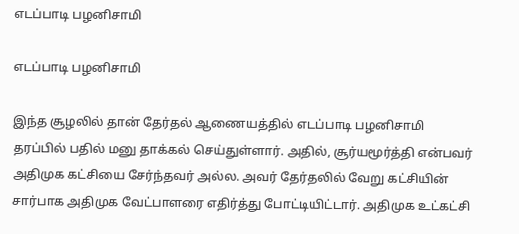எடப்பாடி பழனிசாமி

எடப்பாடி பழனிசாமி

இந்த சூழலில் தான் தேர்தல் ஆணையத்தில் எடப்பாடி பழனிசாமி தரப்பில் பதில் மனு தாக்கல் செய்துள்ளார். அதில், சூர்யமூர்த்தி என்பவர் அதிமுக கட்சியை சேர்ந்தவர் அல்ல. அவர் தேர்தலில் வேறு கட்சியின் சார்பாக அதிமுக வேட்பாளரை எதிர்த்து போட்டியிட்டார். அதிமுக உட்கட்சி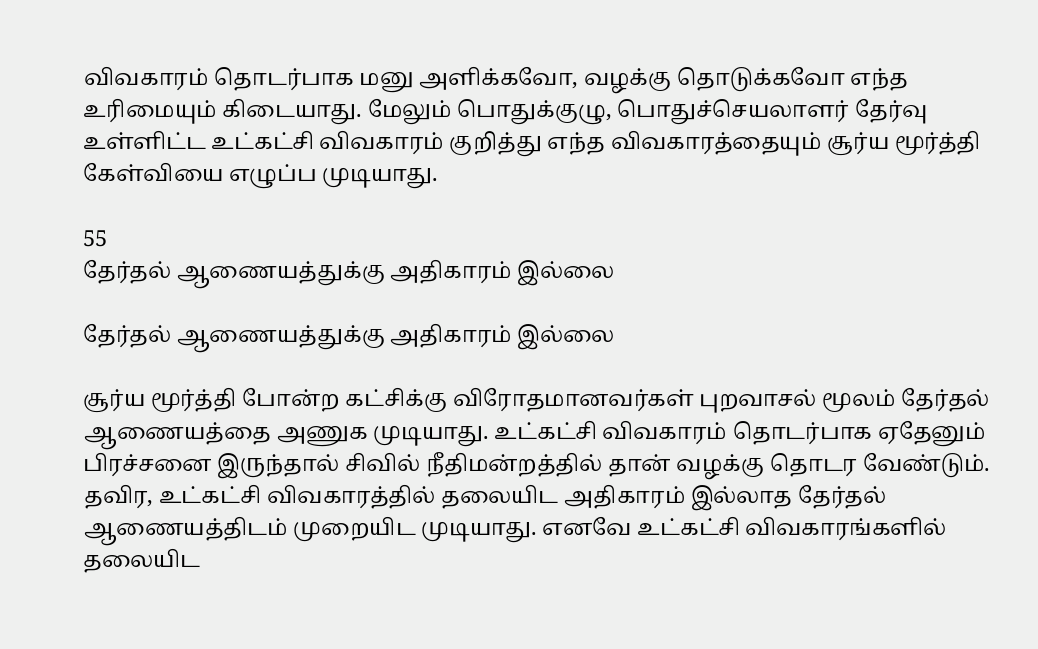விவகாரம் தொடர்பாக மனு அளிக்கவோ, வழக்கு தொடுக்கவோ எந்த உரிமையும் கிடையாது. மேலும் பொதுக்குழு, பொதுச்செயலாளர் தேர்வு உள்ளிட்ட உட்கட்சி விவகாரம் குறித்து எந்த விவகாரத்தையும் சூர்ய மூர்த்தி கேள்வியை எழுப்ப முடியாது.

55
தேர்தல் ஆணையத்துக்கு அதிகாரம் இல்லை

தேர்தல் ஆணையத்துக்கு அதிகாரம் இல்லை

சூர்ய மூர்த்தி போன்ற கட்சிக்கு விரோதமானவர்கள் புறவாசல் மூலம் தேர்தல் ஆணையத்தை அணுக முடியாது. உட்கட்சி விவகாரம் தொடர்பாக ஏதேனும் பிரச்சனை இருந்தால் சிவில் நீதிமன்றத்தில் தான் வழக்கு தொடர வேண்டும். தவிர, உட்கட்சி விவகாரத்தில் தலையிட அதிகாரம் இல்லாத தேர்தல் ஆணையத்திடம் முறையிட முடியாது. எனவே உட்கட்சி விவகாரங்களில் தலையிட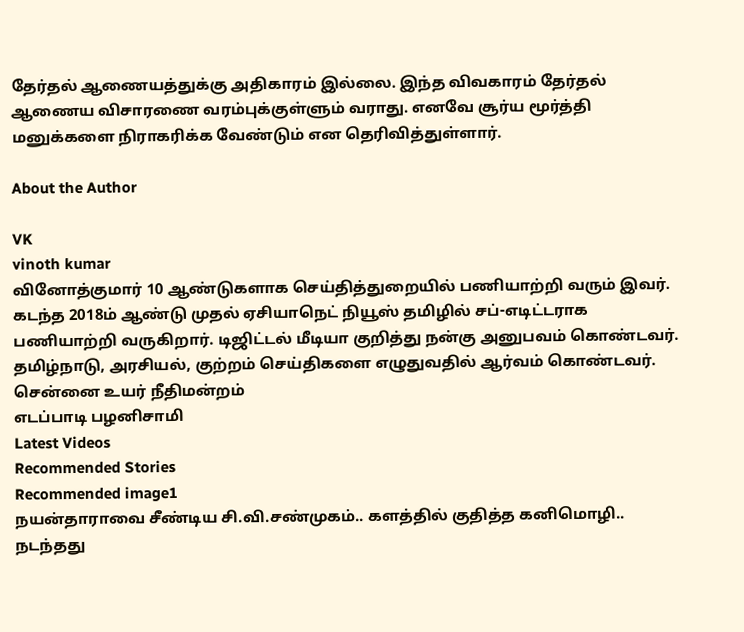தேர்தல் ஆணையத்துக்கு அதிகாரம் இல்லை. இந்த விவகாரம் தேர்தல் ஆணைய விசாரணை வரம்புக்குள்ளும் வராது. எனவே சூர்ய மூர்த்தி மனுக்களை நிராகரிக்க வேண்டும் என தெரிவித்துள்ளார்.

About the Author

VK
vinoth kumar
வினோத்குமார் 10 ஆண்டுகளாக செய்தித்துறையில் பணியாற்றி வரும் இவர். கடந்த 2018ம் ஆண்டு முதல் ஏசியாநெட் நியூஸ் தமிழில் சப்-எடிட்டராக பணியாற்றி வருகிறார். டிஜிட்டல் மீடியா குறித்து நன்கு அனுபவம் கொண்டவர். தமிழ்நாடு, அரசியல், குற்றம் செய்திகளை எழுதுவதில் ஆர்வம் கொண்டவர்.
சென்னை உயர் நீதிமன்றம்
எடப்பாடி பழனிசாமி
Latest Videos
Recommended Stories
Recommended image1
நயன்தாராவை சீண்டிய சி.வி.சண்முகம்.. களத்தில் குதித்த கனிமொழி.. நடந்தது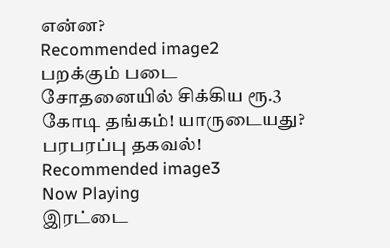என்ன?
Recommended image2
பறக்கும் படை சோதனையில் சிக்கிய ரூ.3 கோடி தங்கம்! யாருடையது? பரபரப்பு தகவல்!
Recommended image3
Now Playing
இரட்டை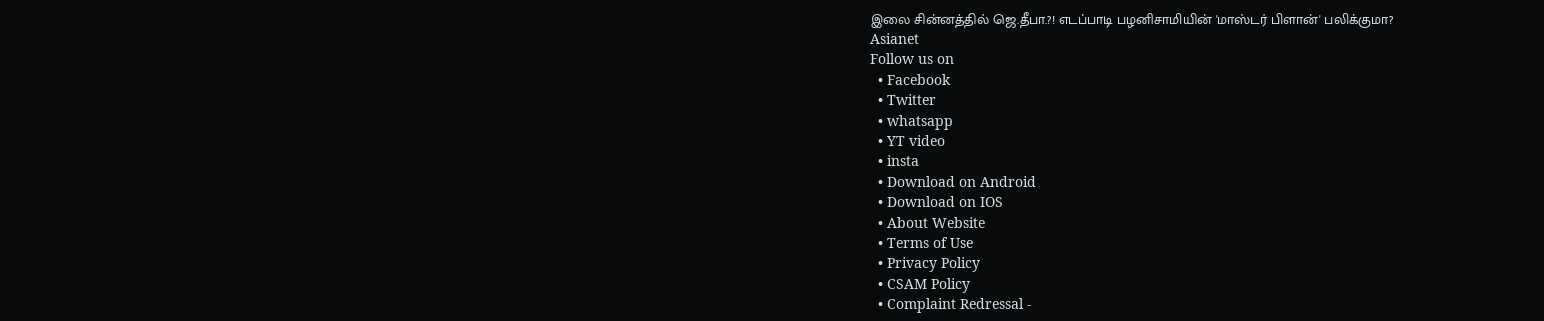இலை சின்னத்தில் ஜெ.தீபா.?! எடப்பாடி பழனிசாமியின் 'மாஸ்டர் பிளான்' பலிக்குமா?
Asianet
Follow us on
  • Facebook
  • Twitter
  • whatsapp
  • YT video
  • insta
  • Download on Android
  • Download on IOS
  • About Website
  • Terms of Use
  • Privacy Policy
  • CSAM Policy
  • Complaint Redressal -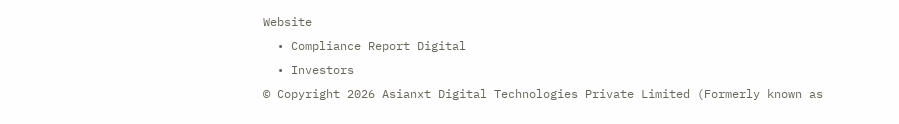Website
  • Compliance Report Digital
  • Investors
© Copyright 2026 Asianxt Digital Technologies Private Limited (Formerly known as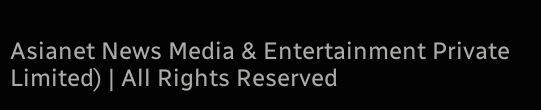Asianet News Media & Entertainment Private Limited) | All Rights Reserved